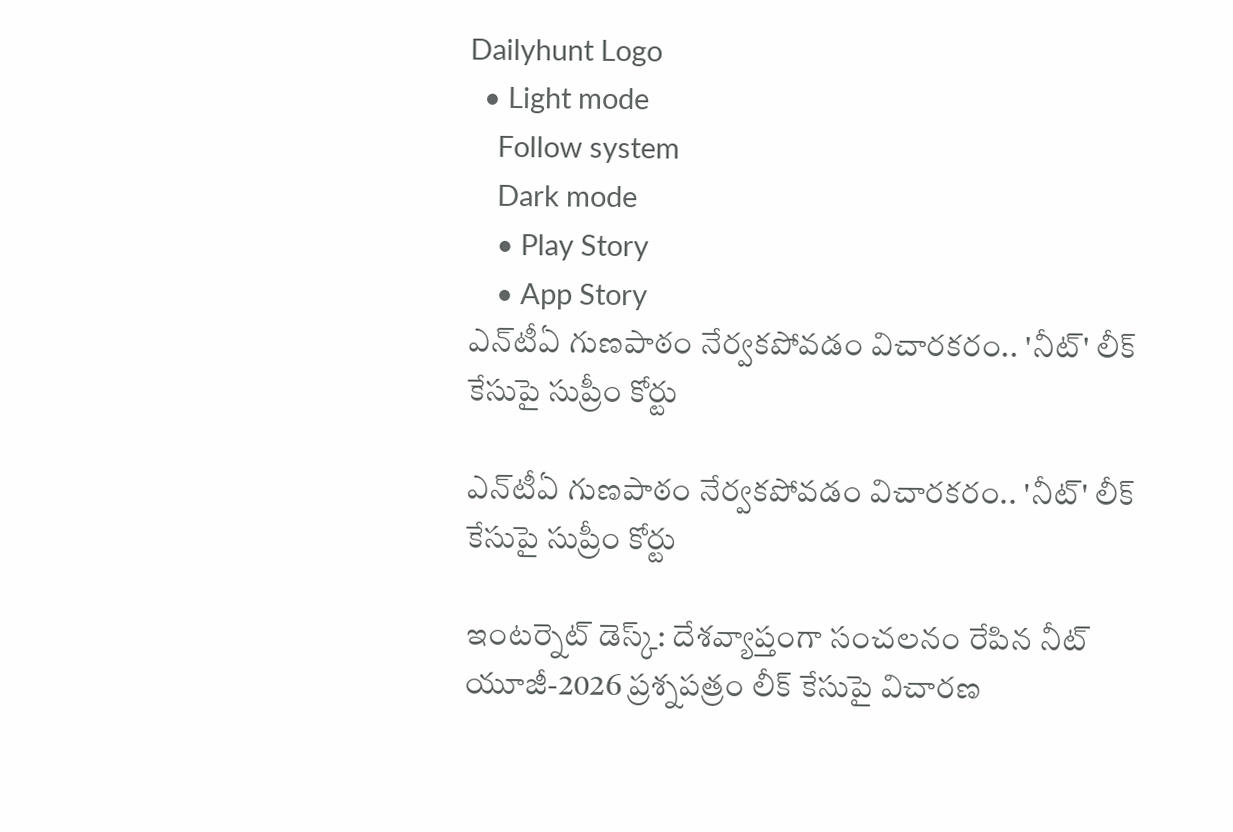Dailyhunt Logo
  • Light mode
    Follow system
    Dark mode
    • Play Story
    • App Story
ఎన్‌టీఏ గుణపాఠం నేర్వకపోవడం విచారకరం.. 'నీట్' లీక్ కేసుపై సుప్రీం కోర్టు

ఎన్‌టీఏ గుణపాఠం నేర్వకపోవడం విచారకరం.. 'నీట్' లీక్ కేసుపై సుప్రీం కోర్టు

ఇంటర్నెట్ డెస్క్: దేశవ్యాప్తంగా సంచలనం రేపిన నీట్ యూజీ-2026 ప్రశ్నపత్రం లీక్ కేసుపై విచారణ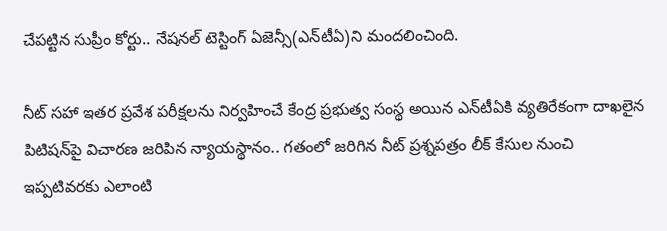చేపట్టిన సుప్రీం కోర్టు.. నేషనల్ టెస్టింగ్ ఏజెన్సీ(ఎన్‌టీఏ)ని మందలించింది.

నీట్ సహా ఇతర ప్రవేశ పరీక్షలను నిర్వహించే కేంద్ర ప్రభుత్వ సంస్థ అయిన ఎన్‌టీఏకి వ్యతిరేకంగా దాఖలైన పిటిషన్‌పై విచారణ జరిపిన న్యాయస్థానం.. గతంలో జరిగిన నీట్ ప్రశ్నపత్రం లీక్ కేసుల నుంచి ఇప్పటివరకు ఎలాంటి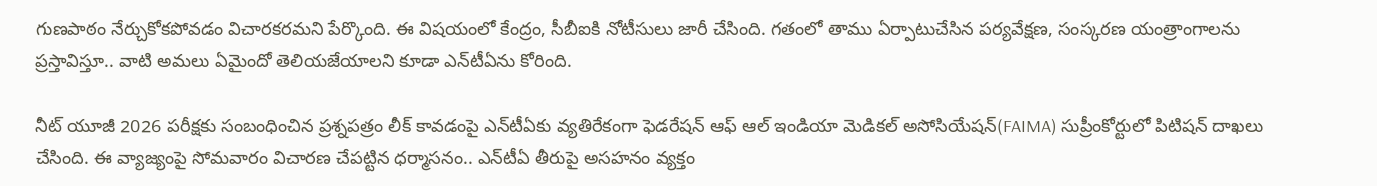గుణపాఠం నేర్చుకోకపోవడం విచారకరమని పేర్కొంది. ఈ విషయంలో కేంద్రం, సీబీఐకి నోటీసులు జారీ చేసింది. గతంలో తాము ఏర్పాటుచేసిన పర్యవేక్షణ, సంస్కరణ యంత్రాంగాలను ప్రస్తావిస్తూ.. వాటి అమలు ఏమైందో తెలియజేయాలని కూడా ఎన్‌టీఏను కోరింది.

నీట్‌ యూజీ 2026 పరీక్షకు సంబంధించిన ప్రశ్నపత్రం లీక్ కావడంపై ఎన్‌టీఏకు వ్యతిరేకంగా ఫెడరేషన్‌ ఆఫ్ ఆల్‌ ఇండియా మెడికల్‌ అసోసియేషన్‌(FAIMA) సుప్రీంకోర్టులో పిటిషన్ దాఖలు చేసింది. ఈ వ్యాజ్యంపై సోమవారం విచారణ చేపట్టిన ధర్మాసనం.. ఎన్‌టీఏ తీరుపై అసహనం వ్యక్తం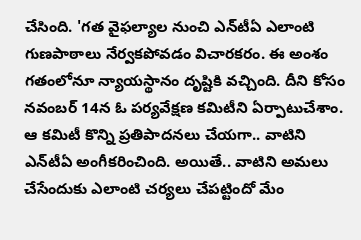చేసింది. 'గత వైఫల్యాల నుంచి ఎన్‌టీఏ ఎలాంటి గుణపాఠాలు నేర్వకపోవడం విచారకరం. ఈ అంశం గతంలోనూ న్యాయస్థానం దృష్టికి వచ్చింది. దీని కోసం నవంబర్ 14న ఓ పర్యవేక్షణ కమిటీని ఏర్పాటుచేశాం. ఆ కమిటీ కొన్ని ప్రతిపాదనలు చేయగా.. వాటిని ఎన్‌టీఏ అంగీకరించింది. అయితే.. వాటిని అమలు చేసేందుకు ఎలాంటి చర్యలు చేపట్టిందో మేం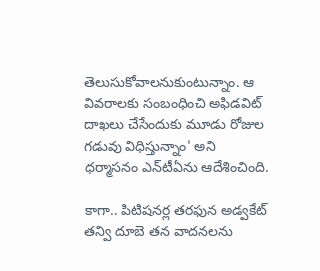తెలుసుకోవాలనుకుంటున్నాం. ఆ వివరాలకు సంబంధించి అఫిడవిట్‌ దాఖలు చేసేందుకు మూడు రోజుల గడువు విధిస్తున్నాం' అని ధర్మాసనం ఎన్‌టీఏను ఆదేశించింది.

కాగా.. పిటిషనర్ల తరఫున అడ్వకేట్ తన్వి దూబె తన వాదనలను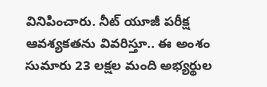వినిపించారు. నీట్ యూజీ పరీక్ష ఆవశ్యకతను వివరిస్తూ.. ఈ అంశం సుమారు 23 లక్షల మంది అభ్యర్థుల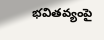భవితవ్యంపై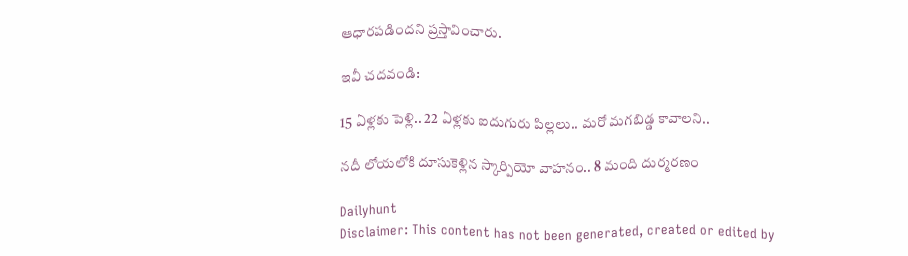ఆధారపడిందని ప్రస్తావించారు.

ఇవీ చదవండి:

15 ఏళ్లకు పెళ్లి.. 22 ఏళ్లకు ఐదుగురు పిల్లలు.. మరో మగబిడ్డ కావాలని..

నదీ లోయలోకి దూసుకెళ్లిన స్కార్పియో వాహనం.. 8 మంది దుర్మరణం

Dailyhunt
Disclaimer: This content has not been generated, created or edited by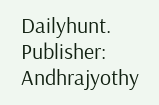Dailyhunt. Publisher: Andhrajyothy